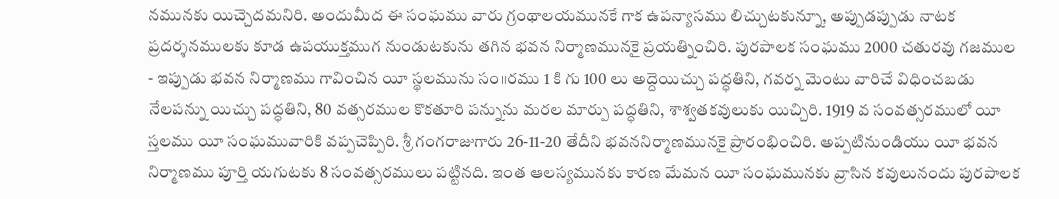నమునకు యిచ్చెదమనిరి. అందుమీద ఈ సంఘము వారు గ్రంథాలయమునకే గాక ఉపన్యాసము లిచ్చుటకున్నూ, అప్పుడప్పుడు నాటక ప్రదర్శనములకు కూడ ఉపయుక్తముగ నుండుటకును తగిన భవన నిర్మాణమునకై ప్రయత్నించిరి. పురపాలక సంఘము 2000 చతురవు గజముల - ఇప్పుడు భవన నిర్మాణము గావించిన యీ స్థలమును సం॥రము 1 కి గు 100 లు అద్దెయిచ్చు పద్ధతిని, గవర్న మెంటు వారిచే విధించబడు నేలపన్ను యిచ్చు పద్ధతిని, 80 వత్సరముల కొకతూరి పన్నును మరల మార్పు పద్ధతిని, శాశ్వతకవులుకు యిచ్చిరి. 1919 వ సంవత్సరములో యీ స్తలము యీ సంఘమువారికి వప్పచెప్పిరి. శ్రీ గంగరాజుగారు 26-11-20 తేదీని భవననిర్మాణమునకై ప్రారంభించిరి. అప్పటినుండియు యీ భవన నిర్మాణము పూర్తి యగుటకు 8 సంవత్సరములు పట్టినది. ఇంత ఆలస్యమునకు కారణ మేమన యీ సంఘమునకు వ్రాసిన కవులునందు పురపాలక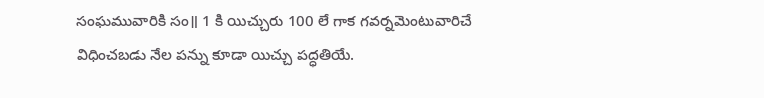సంఘమువారికి సం॥ 1 కి యిచ్చురు 100 లే గాక గవర్నమెంటువారిచే విధించబడు నేల పన్ను కూడా యిచ్చు పద్ధతియే.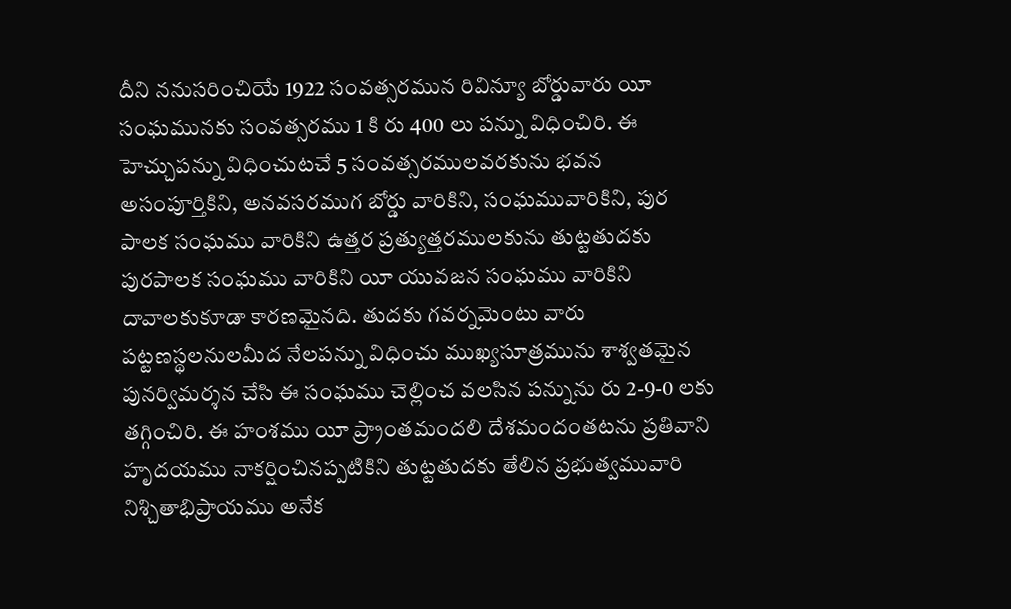దీని ననుసరించియే 1922 సంవత్సరమున రివిన్యూ బోర్డువారు యీ సంఘమునకు సంవత్సరము 1 కి రు 400 లు పన్ను విధించిరి. ఈ హెచ్చుపన్ను విధించుటచే 5 సంవత్సరములవరకును భవన అసంపూర్తికిని, అనవసరముగ బోర్డు వారికిని, సంఘమువారికిని, పుర పాలక సంఘము వారికిని ఉత్తర ప్రత్యుత్తరములకును తుట్టతుదకు పురపాలక సంఘము వారికిని యీ యువజన సంఘము వారికిని దావాలకుకూడా కారణమైనది. తుదకు గవర్నమెంటు వారు పట్టణస్థలనులమీద నేలపన్ను విధించు ముఖ్యసూత్రమును శాశ్వతమైన పునర్విమర్శన చేసి ఈ సంఘము చెల్లించ వలసిన పన్నును రు 2-9-0 లకు తగ్గించిరి. ఈ హంశము యీ ప్ర్రాంతమందలి దేశమందంతటను ప్రతివాని హృదయము నాకర్షించినప్పటికిని తుట్టతుదకు తేలిన ప్రభుత్వమువారి నిశ్చితాభిప్రాయము అనేక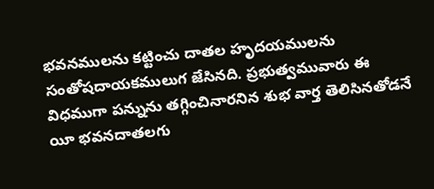భవనములను కట్టించు దాతల హృదయములను సంతోషదాయకములుగ జేసినది. ప్రభుత్వమువారు ఈ విధముగా పన్నును తగ్గించినారనిన శుభ వార్త తెలిసినతోడనే యీ భవనదాతలగు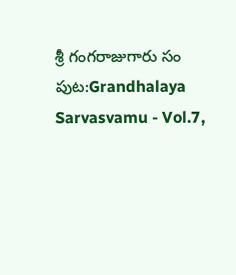శ్రీ గంగరాజుగారు సం
పుట:Grandhalaya Sarvasvamu - Vol.7,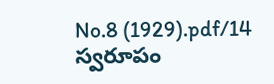No.8 (1929).pdf/14
స్వరూపం